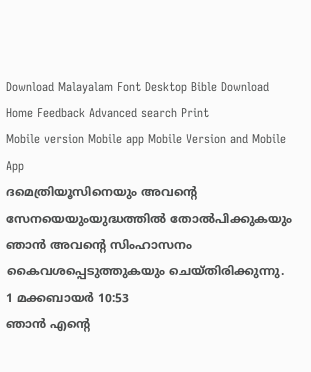Download Malayalam Font Desktop Bible Download
Home Feedback Advanced search Print
Mobile version Mobile app Mobile Version and Mobile App
ദമെത്രിയൂസിനെയും അവന്‍റെ സേനയെയുംയുദ്ധത്തില്‍ തോല്‍പിക്കുകയും ഞാന്‍ അവന്‍റെ സിംഹാസനം കൈവശപ്പെടുത്തുകയും ചെയ്തിരിക്കുന്നു.
1 മക്കബായര്‍ 10:53
ഞാന്‍ എന്‍റെ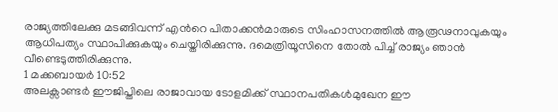രാജ്യത്തിലേക്കു മടങ്ങിവന്ന് എന്‍റെ പിതാക്കന്‍മാരുടെ സിംഹാസനത്തില്‍ ആരൂഢനാവുകയും ആധിപത്യം സ്ഥാപിക്കുകയും ചെയ്തിരിക്കുന്നു. ദമെത്രിയൂസിനെ തോല്‍ പിച്ച് രാജ്യം ഞാന്‍ വീണ്ടെടുത്തിരിക്കുന്നു.
1 മക്കബായര്‍ 10:52
അലക്സാണ്ടര്‍ ഈജിപ്തിലെ രാജാവായ ടോളമിക്ക് സ്ഥാനപതികള്‍മുഖേന ഈ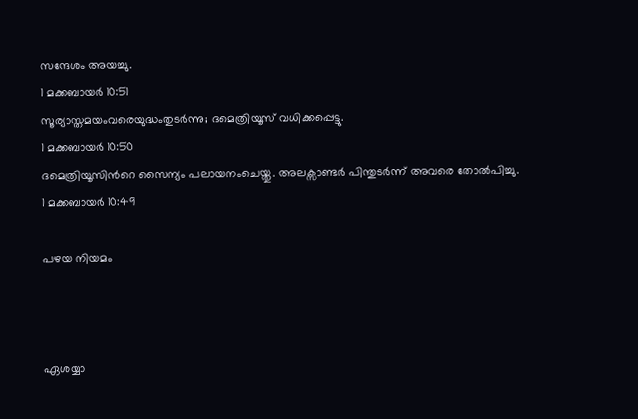സന്ദേശം അയച്ചു.
1 മക്കബായര്‍ 10:51
സൂര്യാസ്തമയംവരെയുദ്ധംതുടര്‍ന്നു; ദമെത്രിയൂസ് വധിക്കപ്പെട്ടു.
1 മക്കബായര്‍ 10:50
ദമെത്രിയൂസിന്‍റെ സൈന്യം പലായനംചെയ്തു. അലക്സാണ്ടര്‍ പിന്തുടര്‍ന്ന് അവരെ തോല്‍പിച്ചു.
1 മക്കബായര്‍ 10:49

പഴയ നിയമം



ഏശയ്യാ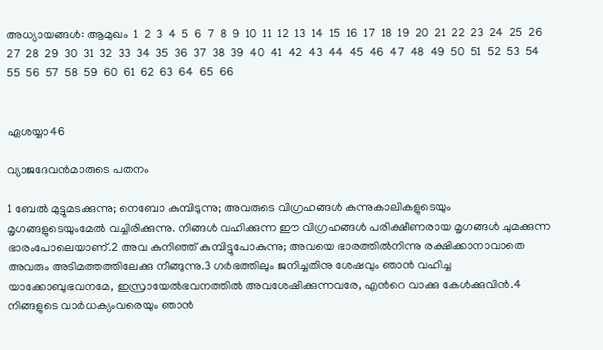അധ്യായങ്ങള്‍: ആമുഖം  1  2  3  4  5  6  7  8  9  10  11  12  13  14  15  16  17  18  19  20  21  22  23  24  25  26  27  28  29  30  31  32  33  34  35  36  37  38  39  40  41  42  43  44  45  46  47  48  49  50  51  52  53  54  55  56  57  58  59  60  61  62  63  64  65  66


ഏശയ്യാ46

വ്യാജദേവന്‍മാരുടെ പതനം

1 ബേല്‍ മുട്ടുമടക്കുന്നു; നെബോ കുമ്പിടുന്നു; അവരുടെ വിഗ്രഹങ്ങള്‍ കന്നുകാലികളുടെയും മൃഗങ്ങളുടെയുംമേല്‍ വച്ചിരിക്കുന്നു. നിങ്ങള്‍ വഹിക്കുന്ന ഈ വിഗ്രഹങ്ങള്‍ പരിക്ഷീണരായ മൃഗങ്ങള്‍ ചുമക്കുന്ന ഭാരംപോലെയാണ്.2 അവ കുനിഞ്ഞ് കുമ്പിട്ടുപോകുന്നു; അവയെ ഭാരത്തില്‍നിന്നു രക്ഷിക്കാനാവാതെ അവരും അടിമത്തത്തിലേക്കു നീങ്ങുന്നു.3 ഗര്‍ഭത്തിലും ജനിച്ചതിനു ശേഷവും ഞാന്‍ വഹിച്ച യാക്കോബുഭവനമേ, ഇസ്രായേല്‍ഭവനത്തില്‍ അവശേഷിക്കുന്നവരേ, എന്‍റെ വാക്കു കേള്‍ക്കുവിന്‍.4 നിങ്ങളുടെ വാര്‍ധക്യംവരെയും ഞാന്‍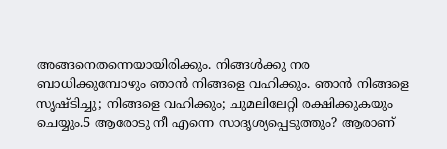അങ്ങനെതന്നെയായിരിക്കും. നിങ്ങള്‍ക്കു നര ബാധിക്കുമ്പോഴും ഞാന്‍ നിങ്ങളെ വഹിക്കും. ഞാന്‍ നിങ്ങളെ സൃഷ്ടിച്ചു; നിങ്ങളെ വഹിക്കും; ചുമലിലേറ്റി രക്ഷിക്കുകയും ചെയ്യും.5 ആരോടു നീ എന്നെ സാദൃശ്യപ്പെടുത്തും? ആരാണ്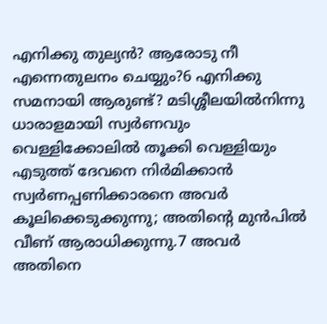എനിക്കു തുല്യന്‍? ആരോടു നീ എന്നെതുലനം ചെയ്യും?6 എനിക്കു സമനായി ആരുണ്ട്? മടിശ്ശീലയില്‍നിന്നു ധാരാളമായി സ്വര്‍ണവും വെള്ളിക്കോലില്‍ തൂക്കി വെള്ളിയും എടുത്ത് ദേവനെ നിര്‍മിക്കാന്‍ സ്വര്‍ണപ്പണിക്കാരനെ അവര്‍ കൂലിക്കെടുക്കുന്നു; അതിന്‍റെ മുന്‍പില്‍ വീണ് ആരാധിക്കുന്നു.7 അവര്‍ അതിനെ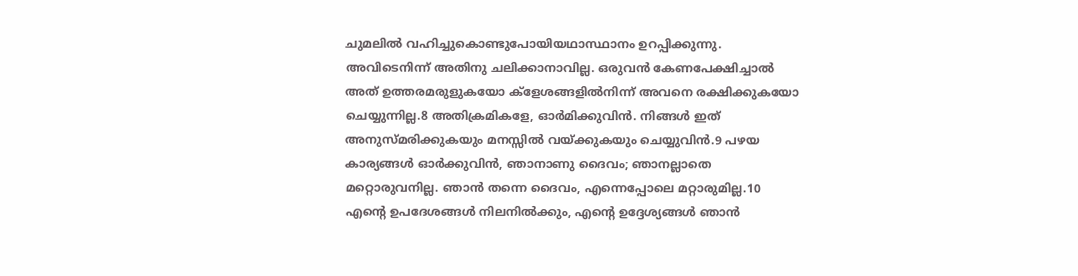ചുമലില്‍ വഹിച്ചുകൊണ്ടുപോയിയഥാസ്ഥാനം ഉറപ്പിക്കുന്നു. അവിടെനിന്ന് അതിനു ചലിക്കാനാവില്ല. ഒരുവന്‍ കേണപേക്ഷിച്ചാല്‍ അത് ഉത്തരമരുളുകയോ ക്ളേശങ്ങളില്‍നിന്ന് അവനെ രക്ഷിക്കുകയോ ചെയ്യുന്നില്ല.8 അതിക്രമികളേ, ഓര്‍മിക്കുവിന്‍. നിങ്ങള്‍ ഇത് അനുസ്മരിക്കുകയും മനസ്സില്‍ വയ്ക്കുകയും ചെയ്യുവിന്‍.9 പഴയ കാര്യങ്ങള്‍ ഓര്‍ക്കുവിന്‍, ഞാനാണു ദൈവം; ഞാനല്ലാതെ മറ്റൊരുവനില്ല. ഞാന്‍ തന്നെ ദൈവം, എന്നെപ്പോലെ മറ്റാരുമില്ല.10 എന്‍റെ ഉപദേശങ്ങള്‍ നിലനില്‍ക്കും, എന്‍റെ ഉദ്ദേശ്യങ്ങള്‍ ഞാന്‍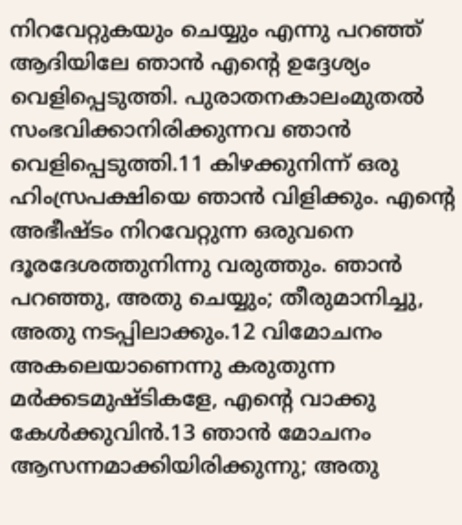നിറവേറ്റുകയും ചെയ്യും എന്നു പറഞ്ഞ് ആദിയിലേ ഞാന്‍ എന്‍റെ ഉദ്ദേശ്യം വെളിപ്പെടുത്തി. പുരാതനകാലംമുതല്‍ സംഭവിക്കാനിരിക്കുന്നവ ഞാന്‍ വെളിപ്പെടുത്തി.11 കിഴക്കുനിന്ന് ഒരു ഹിംസ്രപക്ഷിയെ ഞാന്‍ വിളിക്കും. എന്‍റെ അഭീഷ്ടം നിറവേറ്റുന്ന ഒരുവനെ ദൂരദേശത്തുനിന്നു വരുത്തും. ഞാന്‍ പറഞ്ഞു, അതു ചെയ്യും; തീരുമാനിച്ചു, അതു നടപ്പിലാക്കും.12 വിമോചനം അകലെയാണെന്നു കരുതുന്ന മര്‍ക്കടമുഷ്ടികളേ, എന്‍റെ വാക്കു കേള്‍ക്കുവിന്‍.13 ഞാന്‍ മോചനം ആസന്നമാക്കിയിരിക്കുന്നു; അതു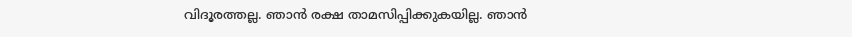വിദൂരത്തല്ല. ഞാന്‍ രക്ഷ താമസിപ്പിക്കുകയില്ല. ഞാന്‍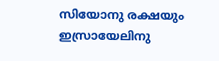സിയോനു രക്ഷയും ഇസ്രായേലിനു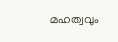മഹത്വവും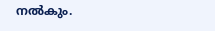നല്‍കും.